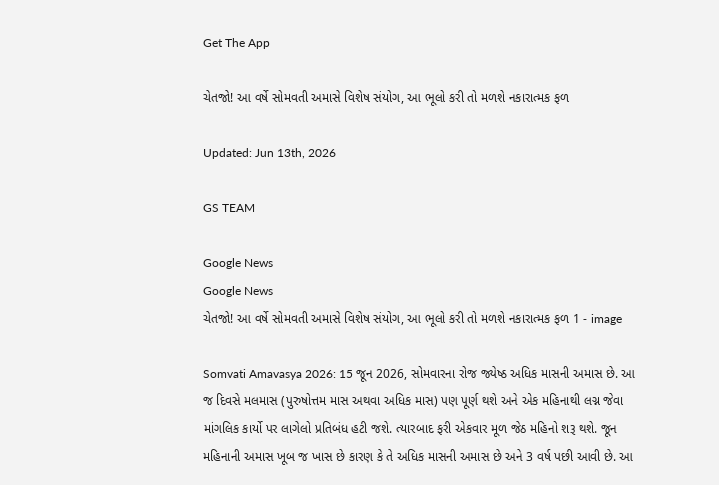Get The App

ચેતજો! આ વર્ષે સોમવતી અમાસે વિશેષ સંયોગ, આ ભૂલો કરી તો મળશે નકારાત્મક ફળ

Updated: Jun 13th, 2026

GS TEAM

Google News
Google News
ચેતજો! આ વર્ષે સોમવતી અમાસે વિશેષ સંયોગ, આ ભૂલો કરી તો મળશે નકારાત્મક ફળ 1 - image

Somvati Amavasya 2026: 15 જૂન 2026, સોમવારના રોજ જ્યેષ્ઠ અધિક માસની અમાસ છે. આ જ દિવસે મલમાસ (પુરુષોત્તમ માસ અથવા અધિક માસ) પણ પૂર્ણ થશે અને એક મહિનાથી લગ્ન જેવા માંગલિક કાર્યો પર લાગેલો પ્રતિબંધ હટી જશે. ત્યારબાદ ફરી એકવાર મૂળ જેઠ મહિનો શરૂ થશે. જૂન મહિનાની અમાસ ખૂબ જ ખાસ છે કારણ કે તે અધિક માસની અમાસ છે અને 3 વર્ષ પછી આવી છે. આ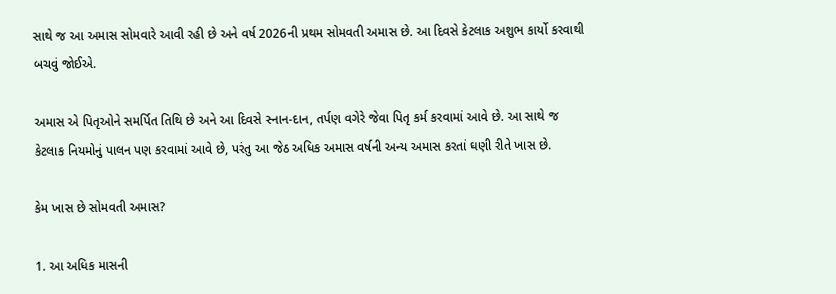સાથે જ આ અમાસ સોમવારે આવી રહી છે અને વર્ષ 2026ની પ્રથમ સોમવતી અમાસ છે. આ દિવસે કેટલાક અશુભ કાર્યો કરવાથી બચવું જોઈએ.

અમાસ એ પિતૃઓને સમર્પિત તિથિ છે અને આ દિવસે સ્નાન-દાન, તર્પણ વગેરે જેવા પિતૃ કર્મ કરવામાં આવે છે. આ સાથે જ કેટલાક નિયમોનું પાલન પણ કરવામાં આવે છે, પરંતુ આ જેઠ અધિક અમાસ વર્ષની અન્ય અમાસ કરતાં ઘણી રીતે ખાસ છે.

કેમ ખાસ છે સોમવતી અમાસ?

1. આ અધિક માસની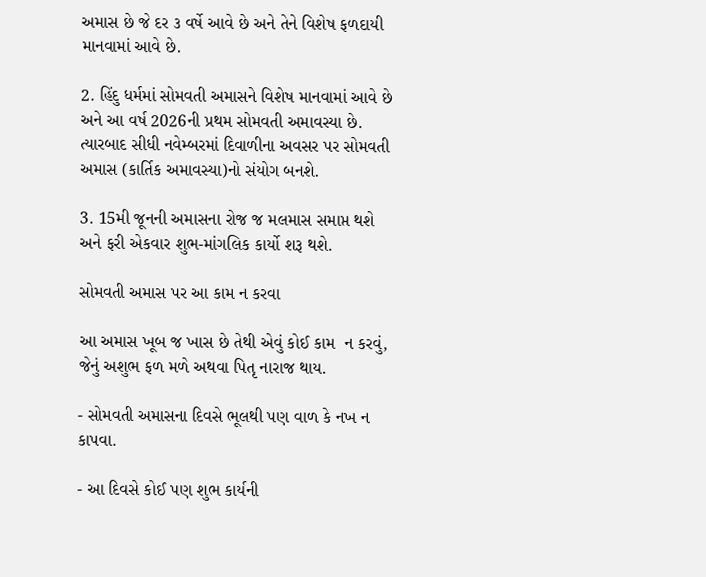અમાસ છે જે દર ૩ વર્ષે આવે છે અને તેને વિશેષ ફળદાયી માનવામાં આવે છે.

2. હિંદુ ધર્મમાં સોમવતી અમાસને વિશેષ માનવામાં આવે છે અને આ વર્ષ 2026ની પ્રથમ સોમવતી અમાવસ્યા છે. ત્યારબાદ સીધી નવેમ્બરમાં દિવાળીના અવસર પર સોમવતી અમાસ (કાર્તિક અમાવસ્યા)નો સંયોગ બનશે.

3. 15મી જૂનની અમાસના રોજ જ મલમાસ સમાપ્ત થશે અને ફરી એકવાર શુભ-માંગલિક કાર્યો શરૂ થશે.

સોમવતી અમાસ પર આ કામ ન કરવા

આ અમાસ ખૂબ જ ખાસ છે તેથી એવું કોઈ કામ  ન કરવું, જેનું અશુભ ફળ મળે અથવા પિતૃ નારાજ થાય.

- સોમવતી અમાસના દિવસે ભૂલથી પણ વાળ કે નખ ન કાપવા.

- આ દિવસે કોઈ પણ શુભ કાર્યની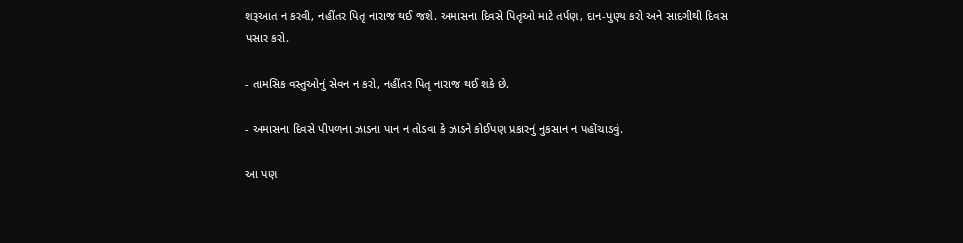શરૂઆત ન કરવી, નહીંતર પિતૃ નારાજ થઈ જશે. અમાસના દિવસે પિતૃઓ માટે તર્પણ, દાન-પુણ્ય કરો અને સાદગીથી દિવસ પસાર કરો.

- તામસિક વસ્તુઓનું સેવન ન કરો, નહીંતર પિતૃ નારાજ થઈ શકે છે.

- અમાસના દિવસે પીપળના ઝાડના પાન ન તોડવા કે ઝાડને કોઈપણ પ્રકારનું નુકસાન ન પહોંચાડવું.

આ પણ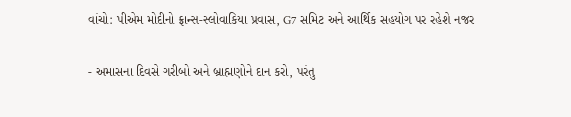વાંચો: પીએમ મોદીનો ફ્રાન્સ-સ્લોવાકિયા પ્રવાસ, G7 સમિટ અને આર્થિક સહયોગ પર રહેશે નજર

- અમાસના દિવસે ગરીબો અને બ્રાહ્મણોને દાન કરો, પરંતુ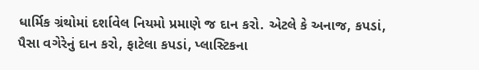ધાર્મિક ગ્રંથોમાં દર્શાવેલ નિયમો પ્રમાણે જ દાન કરો. એટલે કે અનાજ, કપડાં, પૈસા વગેરેનું દાન કરો, ફાટેલા કપડાં, પ્લાસ્ટિકના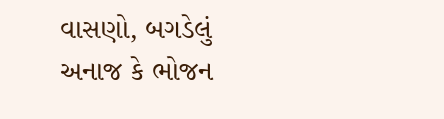વાસણો, બગડેલું અનાજ કે ભોજન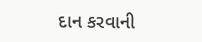દાન કરવાની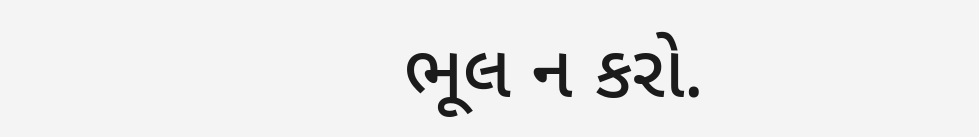ભૂલ ન કરો.